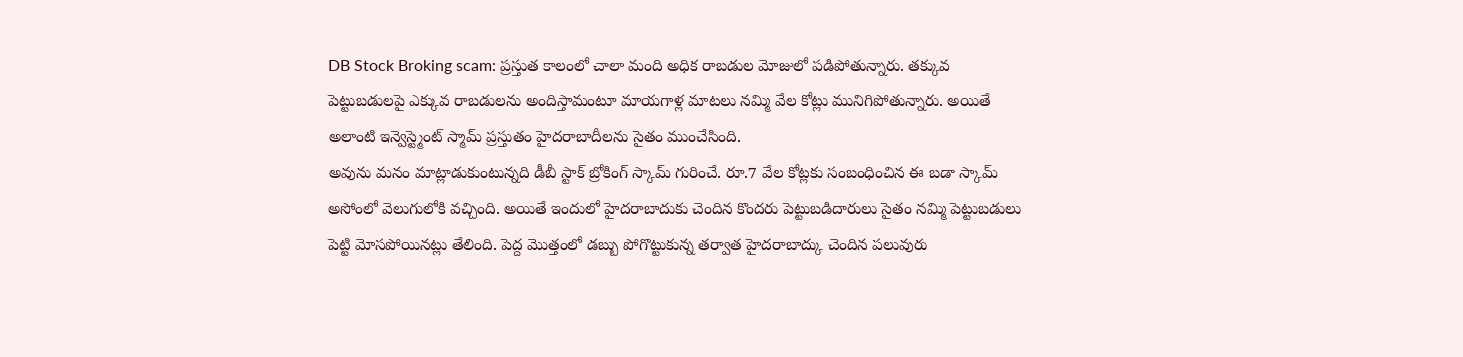DB Stock Broking scam: ప్రస్తుత కాలంలో చాలా మంది అధిక రాబడుల మోజులో పడిపోతున్నారు. తక్కువ పెట్టుబడులపై ఎక్కువ రాబడులను అందిస్తామంటూ మాయగాళ్ల మాటలు నమ్మి వేల కోట్లు మునిగిపోతున్నారు. అయితే అలాంటి ఇన్వెస్ట్మెంట్ స్మామ్ ప్రస్తుతం హైదరాబాదీలను సైతం ముంచేసింది.
అవును మనం మాట్లాడుకుంటున్నది డీబీ స్టాక్ బ్రోకింగ్ స్కామ్ గురించే. రూ.7 వేల కోట్లకు సంబంధించిన ఈ బడా స్కామ్ అసోంలో వెలుగులోకి వచ్చింది. అయితే ఇందులో హైదరాబాదుకు చెందిన కొందరు పెట్టుబడిదారులు సైతం నమ్మి పెట్టుబడులు పెట్టి మోసపోయినట్లు తేలింది. పెద్ద మొత్తంలో డబ్బు పోగొట్టుకున్న తర్వాత హైదరాబాద్కు చెందిన పలువురు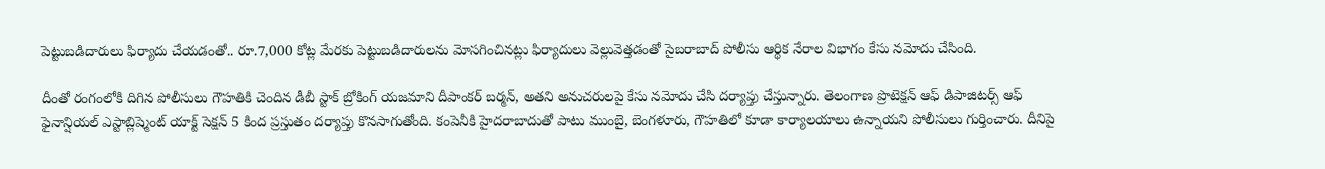పెట్టుబడిదారులు ఫిర్యాదు చేయడంతో.. రూ.7,000 కోట్ల మేరకు పెట్టుబడిదారులను మోసగించినట్లు ఫిర్యాదులు వెల్లువెత్తడంతో సైబరాబాద్ పోలీసు ఆర్థిక నేరాల విభాగం కేసు నమోదు చేసింది.

దీంతో రంగంలోకి దిగిన పోలీసులు గౌహతికి చెందిన డీబీ స్టాక్ బ్రోకింగ్ యజమాని దీపాంకర్ బర్మన్, అతని అనుచరులపై కేసు నమోదు చేసి దర్యాప్తు చేస్తున్నారు. తెలంగాణ ప్రొటెక్షన్ ఆఫ్ డిపాజిటర్స్ ఆఫ్ ఫైనాన్షియల్ ఎస్టాబ్లిష్మెంట్ యాక్ట్ సెక్షన్ 5 కింద ప్రస్తుతం దర్యాప్తు కొనసాగుతోంది. కంపెనీకి హైదరాబాదుతో పాటు ముంబై, బెంగళూరు, గౌహతిలో కూడా కార్యాలయాలు ఉన్నాయని పోలీసులు గుర్తించారు. దీనిపై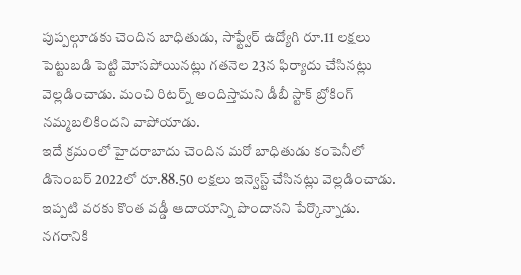పుప్పల్గూడకు చెందిన బాధితుడు, సాఫ్ట్వేర్ ఉద్యోగి రూ.11 లక్షలు పెట్టుబడి పెట్టి మోసపోయినట్లు గతనెల 23న ఫిర్యాదు చేసినట్లు వెల్లడించాడు. మంచి రిటర్న్ అందిస్తామని డీబీ స్టాక్ బ్రోకింగ్ నమ్మబలికిందని వాపోయాడు.
ఇదే క్రమంలో హైదరాబాదు చెందిన మరో బాధితుడు కంపెనీలో డిసెంబర్ 2022లో రూ.88.50 లక్షలు ఇన్వెస్ట్ చేసినట్లు వెల్లడించాడు. ఇప్పటి వరకు కొంత వడ్డీ ఆదాయాన్ని పొందానని పేర్కొన్నాడు. నగరానికి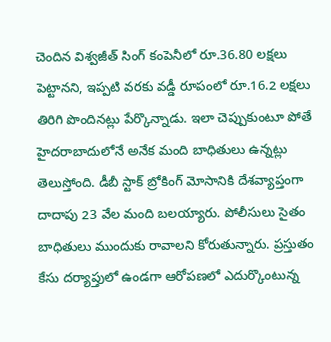చెందిన విశ్వజీత్ సింగ్ కంపెనీలో రూ.36.80 లక్షలు పెట్టానని, ఇప్పటి వరకు వడ్డీ రూపంలో రూ.16.2 లక్షలు తిరిగి పొందినట్లు పేర్కొన్నాడు. ఇలా చెప్పుకుంటూ పోతే హైదరాబాదులోనే అనేక మంది బాధితులు ఉన్నట్లు తెలుస్తోంది. డీబీ స్టాక్ బ్రోకింగ్ మోసానికి దేశవ్యాప్తంగా దాదాపు 23 వేల మంది బలయ్యారు. పోలీసులు సైతం బాధితులు ముందుకు రావాలని కోరుతున్నారు. ప్రస్తుతం కేసు దర్యాప్తులో ఉండగా ఆరోపణలో ఎదుర్కొంటున్న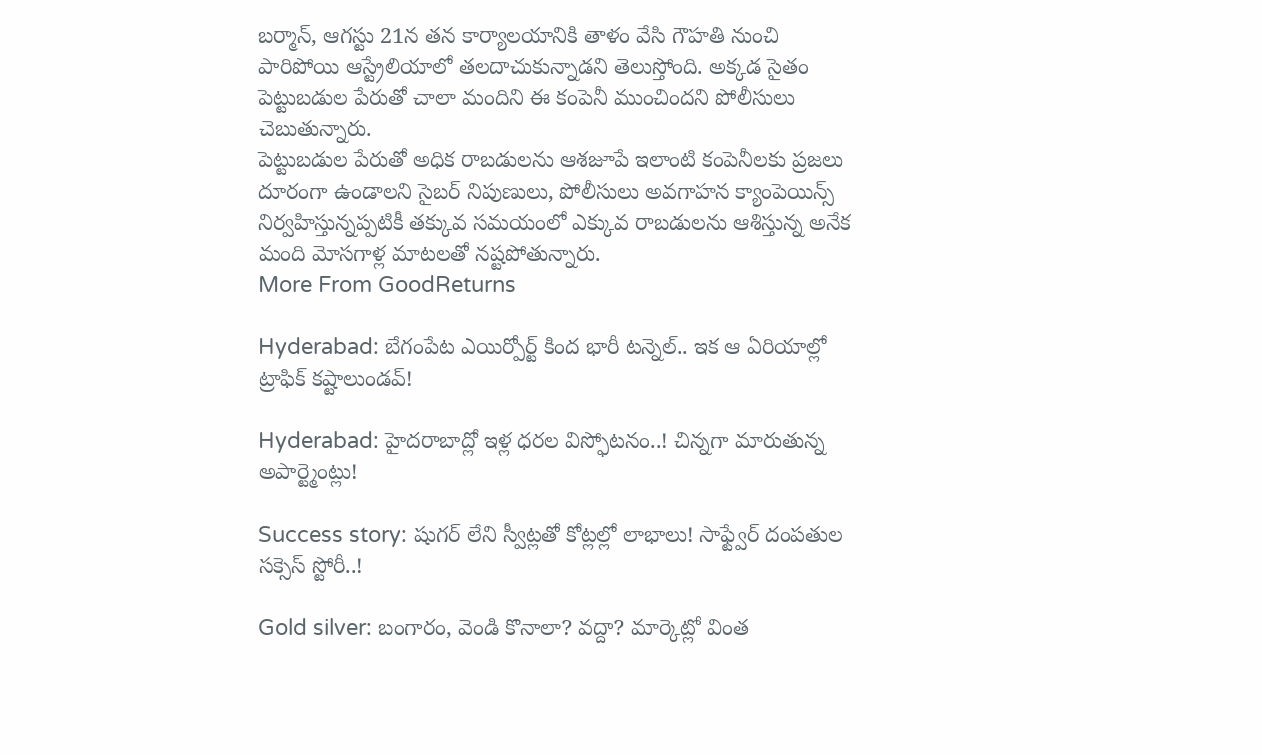బర్మాన్, ఆగస్టు 21న తన కార్యాలయానికి తాళం వేసి గౌహతి నుంచి పారిపోయి ఆస్ట్రేలియాలో తలదాచుకున్నాడని తెలుస్తోంది. అక్కడ సైతం పెట్టుబడుల పేరుతో చాలా మందిని ఈ కంపెనీ ముంచిందని పోలీసులు చెబుతున్నారు.
పెట్టుబడుల పేరుతో అధిక రాబడులను ఆశజూపే ఇలాంటి కంపెనీలకు ప్రజలు దూరంగా ఉండాలని సైబర్ నిపుణులు, పోలీసులు అవగాహన క్యాంపెయిన్స్ నిర్వహిస్తున్నప్పటికీ తక్కువ సమయంలో ఎక్కువ రాబడులను ఆశిస్తున్న అనేక మంది మోసగాళ్ల మాటలతో నష్టపోతున్నారు.
More From GoodReturns

Hyderabad: బేగంపేట ఎయిర్పోర్ట్ కింద భారీ టన్నెల్.. ఇక ఆ ఏరియాల్లో ట్రాఫిక్ కష్టాలుండవ్!

Hyderabad: హైదరాబాద్లో ఇళ్ల ధరల విస్ఫోటనం..! చిన్నగా మారుతున్న అపార్ట్మెంట్లు!

Success story: షుగర్ లేని స్వీట్లతో కోట్లల్లో లాభాలు! సాఫ్ట్వేర్ దంపతుల సక్సెస్ స్టోరీ..!

Gold silver: బంగారం, వెండి కొనాలా? వద్దా? మార్కెట్లో వింత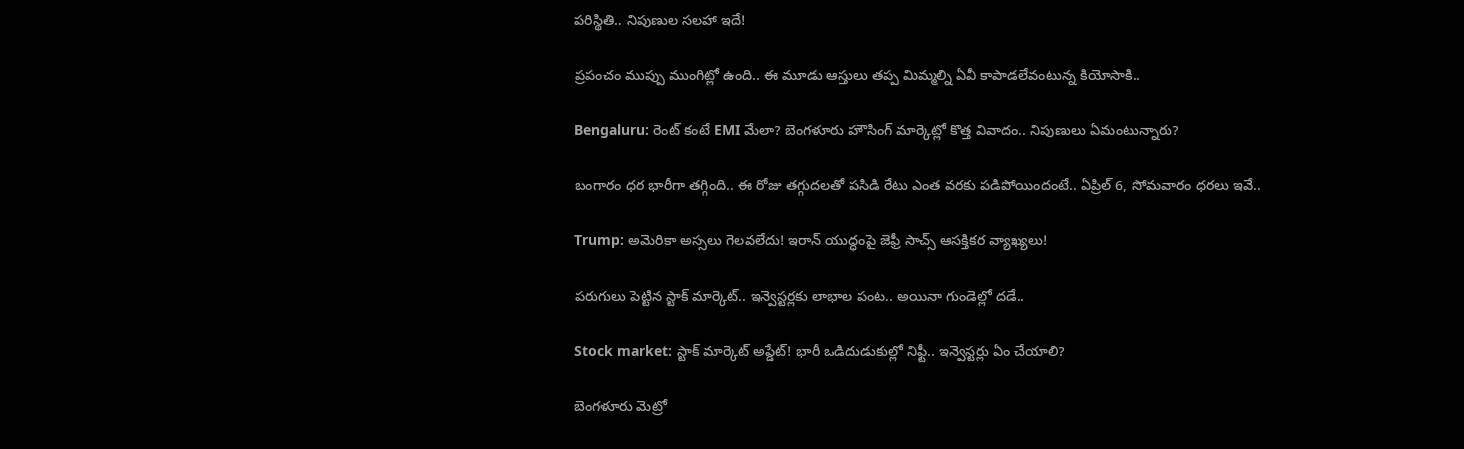పరిస్థితి.. నిపుణుల సలహా ఇదే!

ప్రపంచం ముప్పు ముంగిట్లో ఉంది.. ఈ మూడు ఆస్తులు తప్ప మిమ్మల్ని ఏవీ కాపాడలేవంటున్న కియోసాకి..

Bengaluru: రెంట్ కంటే EMI మేలా? బెంగళూరు హౌసింగ్ మార్కెట్లో కొత్త వివాదం.. నిపుణులు ఏమంటున్నారు?

బంగారం ధర భారీగా తగ్గింది.. ఈ రోజు తగ్గుదలతో పసిడి రేటు ఎంత వరకు పడిపోయిందంటే.. ఏప్రిల్ 6, సోమవారం ధరలు ఇవే..

Trump: అమెరికా అస్సలు గెలవలేదు! ఇరాన్ యుద్ధంపై జెఫ్రీ సాచ్స్ ఆసక్తికర వ్యాఖ్యలు!

పరుగులు పెట్టిన స్టాక్ మార్కెట్.. ఇన్వెస్టర్లకు లాభాల పంట.. అయినా గుండెల్లో దడే..

Stock market: స్టాక్ మార్కెట్ అప్డేట్! భారీ ఒడిదుడుకుల్లో నిఫ్టీ.. ఇన్వెస్టర్లు ఏం చేయాలి?

బెంగళూరు మెట్రో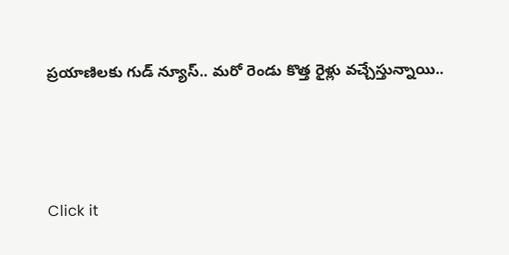ప్రయాణిలకు గుడ్ న్యూస్.. మరో రెండు కొత్త రైళ్లు వచ్చేస్తున్నాయి..



Click it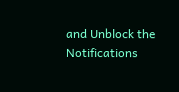and Unblock the Notifications